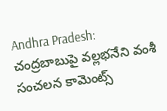Andhra Pradesh: చంద్రబాబుపై వల్లభనేని వంశీ సంచలన కామెంట్స్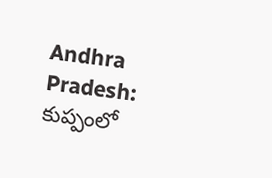Andhra Pradesh: కుప్పంలో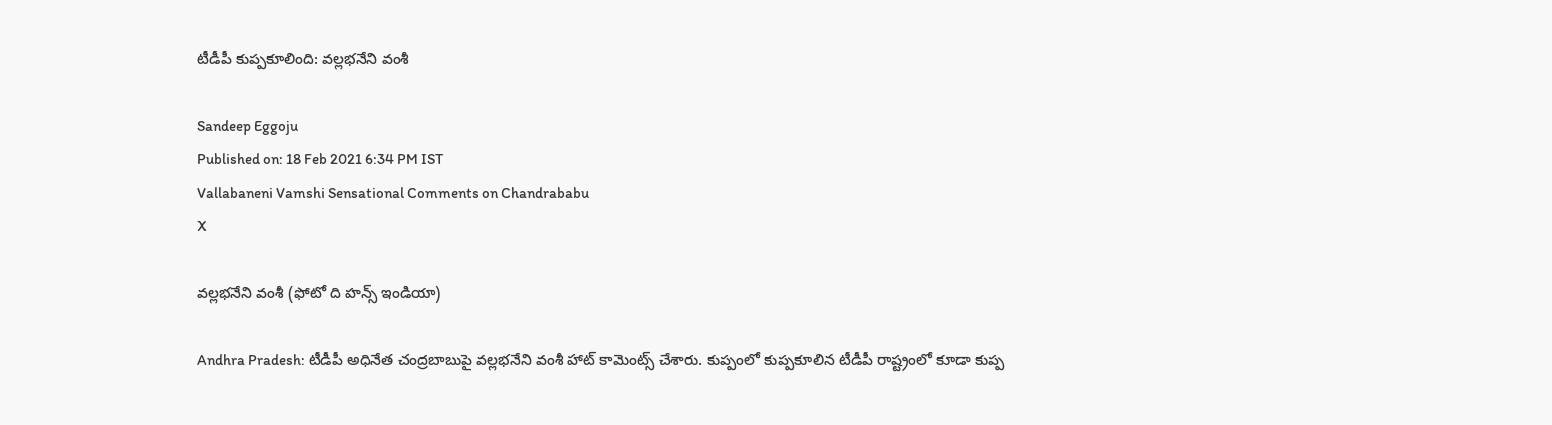టీడీపీ కుప్పకూలింది: వల్లభనేని వంశీ

Sandeep Eggoju
Published on: 18 Feb 2021 6:34 PM IST
Vallabaneni Vamshi Sensational Comments on Chandrababu
X

వల్లభనేని వంశీ (ఫోటో ది హన్స్ ఇండియా)

Andhra Pradesh: టీడీపీ అధినేత చంద్రబాబుపై వల్లభనేని వంశీ హాట్ కామెంట్స్ చేశారు. కుప్పంలో కుప్పకూలిన టీడీపీ రాష్ట్రంలో కూడా కుప్ప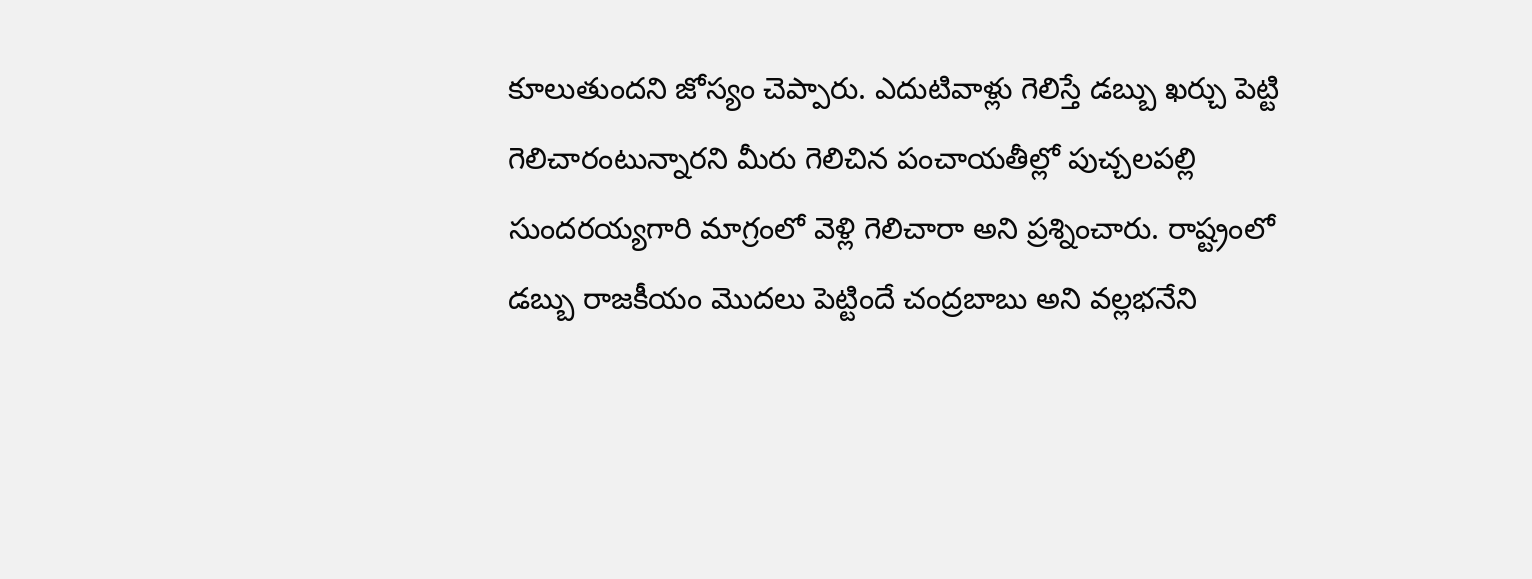కూలుతుందని జోస్యం చెప్పారు. ఎదుటివాళ్లు గెలిస్తే డబ్బు ఖర్చు పెట్టి గెలిచారంటున్నారని మీరు గెలిచిన పంచాయతీల్లో పుచ్చలపల్లి సుందరయ్యగారి మాగ్రంలో వెళ్లి గెలిచారా అని ప్రశ్నించారు. రాష్ట్రంలో డబ్బు రాజకీయం మొదలు పెట్టిందే చంద్రబాబు అని వల్లభనేని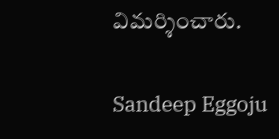విమర్శించారు.

Sandeep Eggoju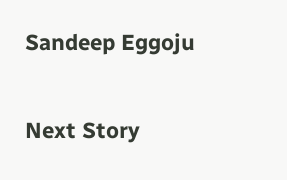Sandeep Eggoju

Next Story